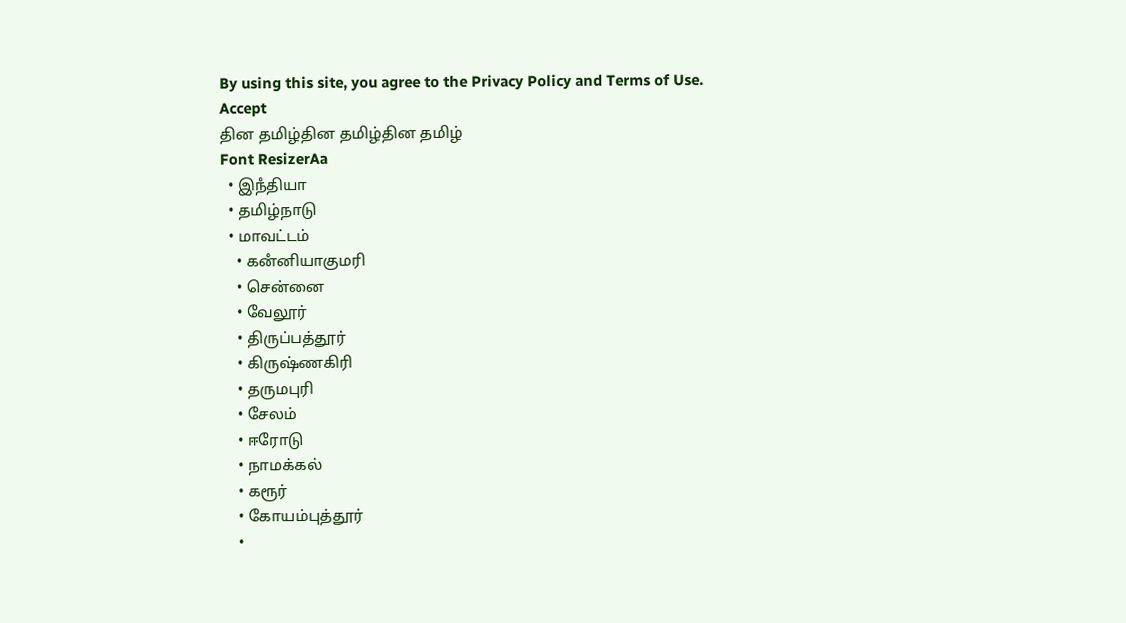By using this site, you agree to the Privacy Policy and Terms of Use.
Accept
தின தமிழ்தின தமிழ்தின தமிழ்
Font ResizerAa
  • இநஂதியா
  • தமிழ்நாடு
  • மாவட்டம்
    • கனஂனியாகுமரி
    • சென்னை
    • வேலூர்
    • திருப்பத்தூர்
    • கிருஷ்ணகிரி
    • தருமபுரி
    • சேலம்
    • ஈரோடு
    • நாமக்கல்
    • கரூர்
    • கோயம்புத்தூர்
    •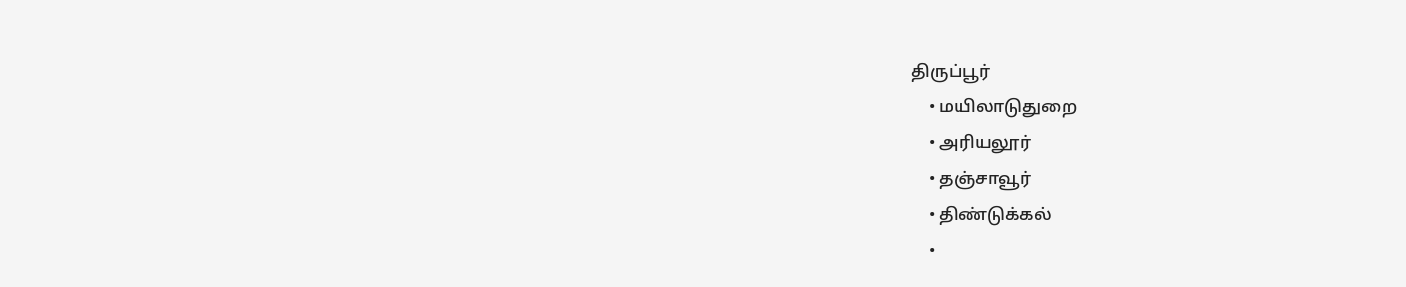திருப்பூர்
    • மயிலாடுதுறை
    • அரியலூர்
    • தஞ்சாவூர்
    • திண்டுக்கல்
    •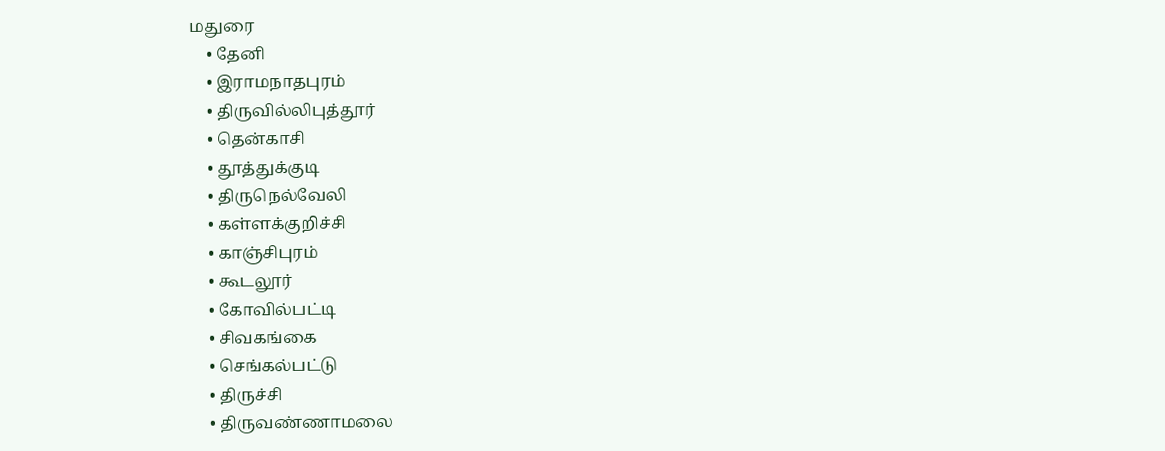மதுரை
    • தேனி
    • இராமநாதபுரம்
    • திருவில்லிபுத்தூர்
    • தென்காசி
    • தூத்துக்குடி
    • திருநெல்வேலி
    • கள்ளக்குறிச்சி
    • காஞ்சிபுரம்
    • கூடலூர்
    • கோவில்பட்டி
    • சிவகங்கை
    • செங்கல்பட்டு
    • திருச்சி
    • திருவண்ணாமலை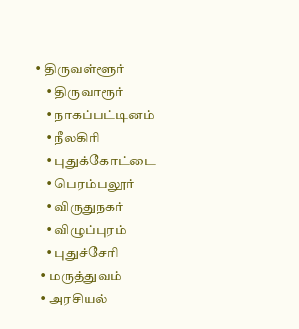• திருவள்ளூர்
    • திருவாரூர்
    • நாகப்பட்டினம்
    • நீலகிரி
    • புதுக்கோட்டை
    • பெரம்பலூர்
    • விருதுநகர்
    • விழுப்புரம்
    • புதுச்சேரி
  • மருத்துவம்
  • அரசியல்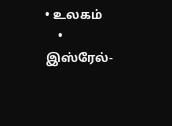• உலகம்
    • இஸ்ரேல்-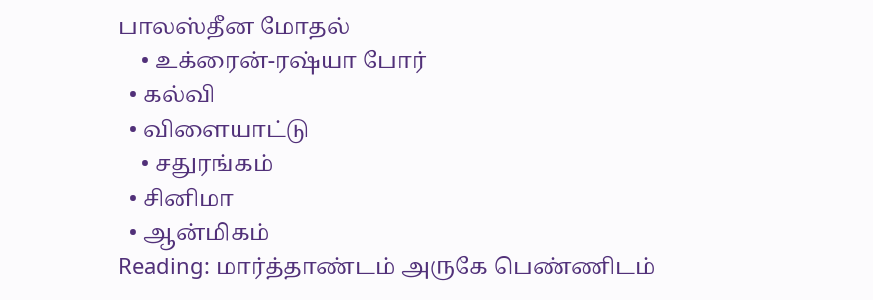பாலஸ்தீன மோதல்
    • உக்ரைன்-ரஷ்யா போர்
  • கல்வி
  • விளையாட்டு
    • சதுரங்கம்
  • சினிமா
  • ஆன்மிகம்
Reading: மார்த்தாண்டம் அருகே பெண்ணிடம்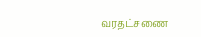வரதட்சணை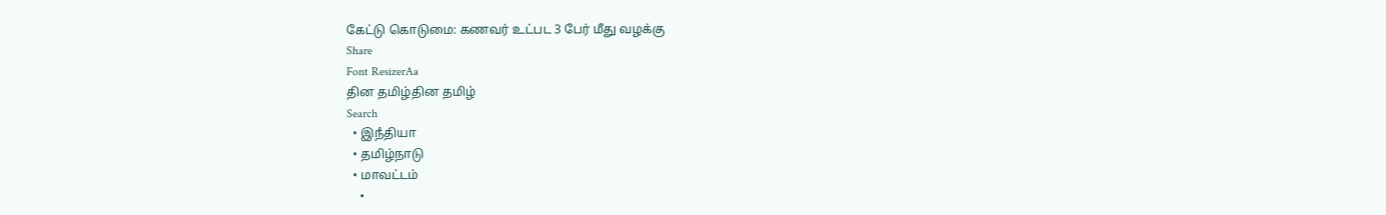கேட்டு கொடுமை: கணவர் உட்பட 3 பேர் மீது வழக்கு
Share
Font ResizerAa
தின தமிழ்தின தமிழ்
Search
  • இநஂதியா
  • தமிழ்நாடு
  • மாவட்டம்
    •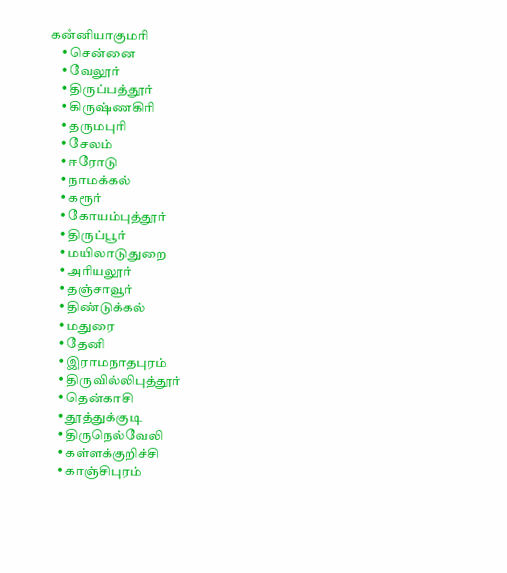கனஂனியாகுமரி
    • சென்னை
    • வேலூர்
    • திருப்பத்தூர்
    • கிருஷ்ணகிரி
    • தருமபுரி
    • சேலம்
    • ஈரோடு
    • நாமக்கல்
    • கரூர்
    • கோயம்புத்தூர்
    • திருப்பூர்
    • மயிலாடுதுறை
    • அரியலூர்
    • தஞ்சாவூர்
    • திண்டுக்கல்
    • மதுரை
    • தேனி
    • இராமநாதபுரம்
    • திருவில்லிபுத்தூர்
    • தென்காசி
    • தூத்துக்குடி
    • திருநெல்வேலி
    • கள்ளக்குறிச்சி
    • காஞ்சிபுரம்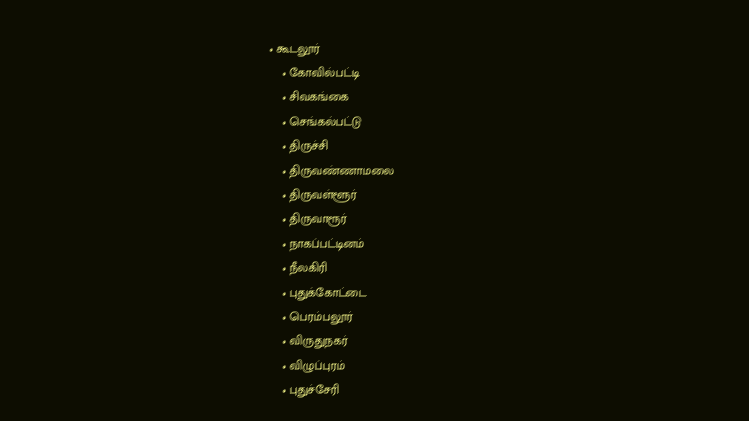• கூடலூர்
    • கோவில்பட்டி
    • சிவகங்கை
    • செங்கல்பட்டு
    • திருச்சி
    • திருவண்ணாமலை
    • திருவள்ளூர்
    • திருவாரூர்
    • நாகப்பட்டினம்
    • நீலகிரி
    • புதுக்கோட்டை
    • பெரம்பலூர்
    • விருதுநகர்
    • விழுப்புரம்
    • புதுச்சேரி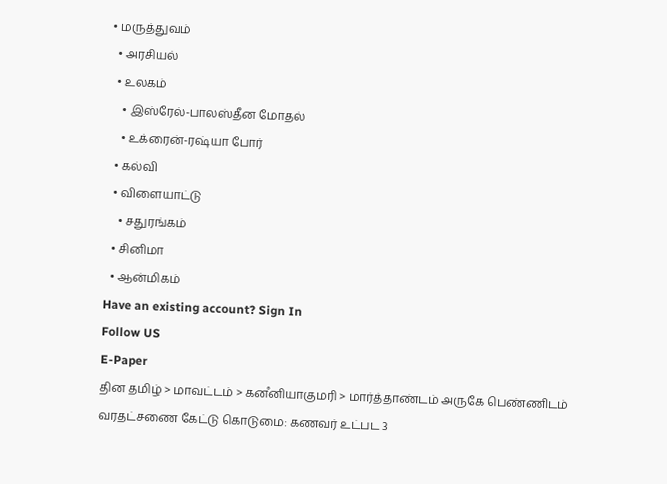• மருத்துவம்
  • அரசியல்
  • உலகம்
    • இஸ்ரேல்-பாலஸ்தீன மோதல்
    • உக்ரைன்-ரஷ்யா போர்
  • கல்வி
  • விளையாட்டு
    • சதுரங்கம்
  • சினிமா
  • ஆன்மிகம்
Have an existing account? Sign In
Follow US
E-Paper
தின தமிழ் > மாவட்டம் > கனஂனியாகுமரி > மார்த்தாண்டம் அருகே பெண்ணிடம் வரதட்சணை கேட்டு கொடுமை: கணவர் உட்பட 3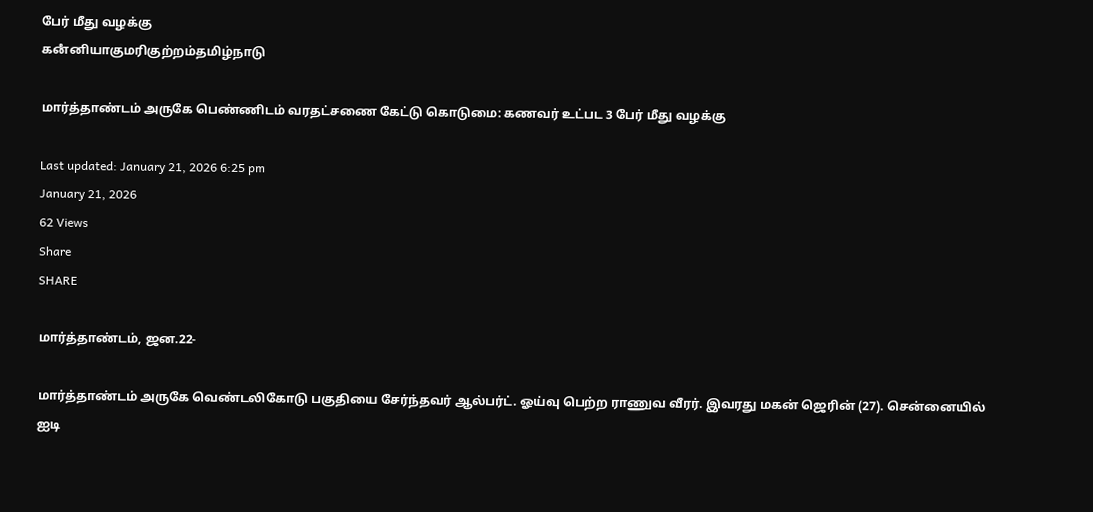பேர் மீது வழக்கு
கனஂனியாகுமரிகுற்றம்தமிழ்நாடு

மார்த்தாண்டம் அருகே பெண்ணிடம் வரதட்சணை கேட்டு கொடுமை: கணவர் உட்பட 3 பேர் மீது வழக்கு

Last updated: January 21, 2026 6:25 pm
January 21, 2026
62 Views
Share
SHARE

மார்த்தாண்டம், ஜன.22-

மார்த்தாண்டம் அருகே வெண்டலிகோடு பகுதியை சேர்ந்தவர் ஆல்பர்ட். ஓய்வு பெற்ற ராணுவ வீரர். இவரது மகன் ஜெரின் (27). சென்னையில் ஐடி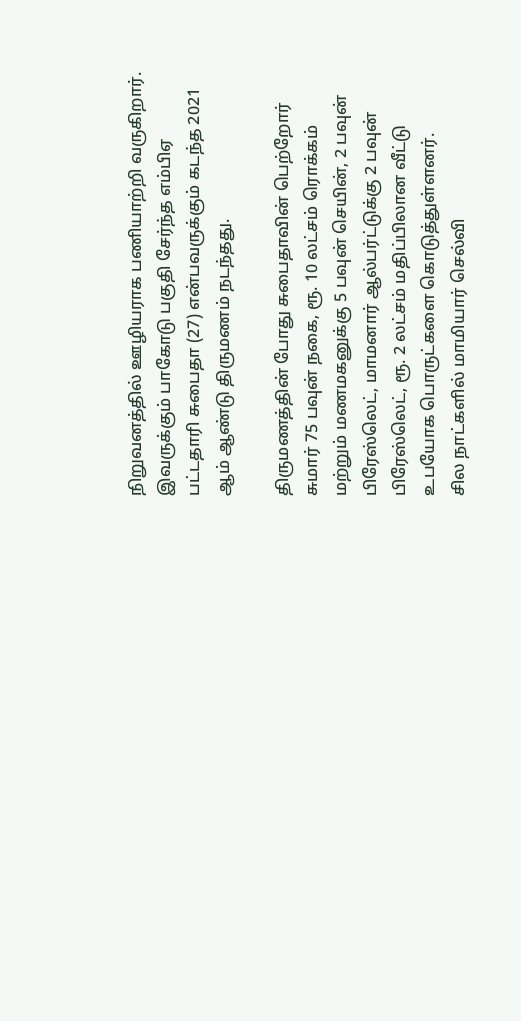நிறுவனத்தில் ஊழியராக பணியாற்றி வருகிறார். இவருக்கும் பாகோடு பகுதி சேர்ந்த எம்பிஏ பட்டதாரி சுபைதா (27) என்பவருக்கும் கடந்த 2021 ஆம் ஆண்டு திருமணம் நடந்தது.

திருமணத்தின் போது சுபைதாவின் பெற்றோர் சுமார் 75 பவுன் நகை, ரூ. 10 லட்சம் ரொக்கம் மற்றும் மணமகனுக்கு 5 பவுன் செயின், 2 பவுன் பிரேஸ்லெட், மாமனார் ஆல்பர்ட்டுக்கு 2 பவுன் பிரேஸ்லெட், ரூ. 2 லட்சம் மதிப்பிலான வீட்டு உபயோக பொருட்களை கொடுத்துள்ளனர்.
சில நாட்களில் மாமியார் செல்வி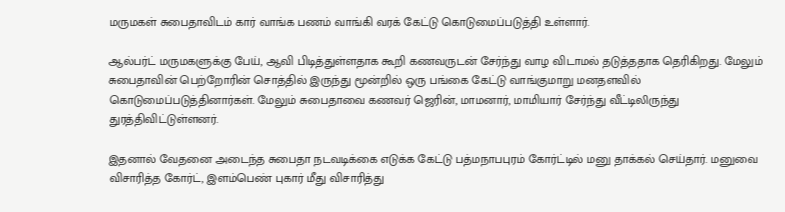மருமகள் சுபைதாவிடம் கார் வாங்க பணம் வாங்கி வரக் கேட்டு கொடுமைப்படுத்தி உள்ளார்.

ஆல்பர்ட் மருமகளுக்கு பேய், ஆவி பிடித்துள்ளதாக கூறி கணவருடன் சேர்ந்து வாழ விடாமல் தடுத்ததாக தெரிகிறது. மேலும் சுபைதாவின் பெற்றோரின் சொத்தில் இருந்து மூன்றில் ஒரு பங்கை கேட்டு வாங்குமாறு மனதளவில் கொடுமைப்படுத்தினார்கள். மேலும் சுபைதாவை கணவர் ஜெரின், மாமனார், மாமியார் சேர்ந்து வீட்டிலிருந்து துரத்திவிட்டுள்ளனர்.

இதனால் வேதனை அடைந்த சுபைதா நடவடிக்கை எடுக்க கேட்டு பத்மநாபபுரம் கோர்ட்டில் மனு தாக்கல் செய்தார். மனுவை விசாரித்த கோர்ட், இளம்பெண் புகார் மீது விசாரித்து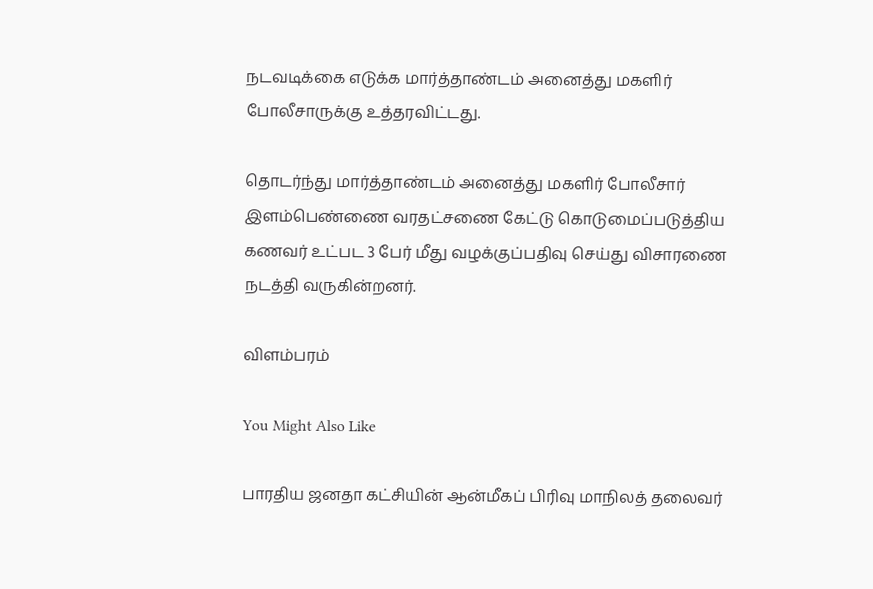நடவடிக்கை எடுக்க மார்த்தாண்டம் அனைத்து மகளிர் போலீசாருக்கு உத்தரவிட்டது.

தொடர்ந்து மார்த்தாண்டம் அனைத்து மகளிர் போலீசார் இளம்பெண்ணை வரதட்சணை கேட்டு கொடுமைப்படுத்திய கணவர் உட்பட 3 பேர் மீது வழக்குப்பதிவு செய்து விசாரணை நடத்தி வருகின்றனர்.

விளம்பரம்

You Might Also Like

பாரதிய ஜனதா கட்சியின் ஆன்மீகப் பிரிவு மாநிலத் தலைவர்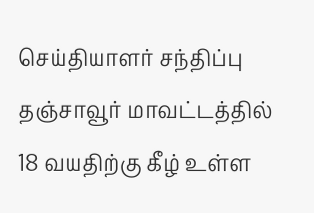செய்தியாளர் சந்திப்பு
தஞ்சாவூர் மாவட்டத்தில் 18 வயதிற்கு கீழ் உள்ள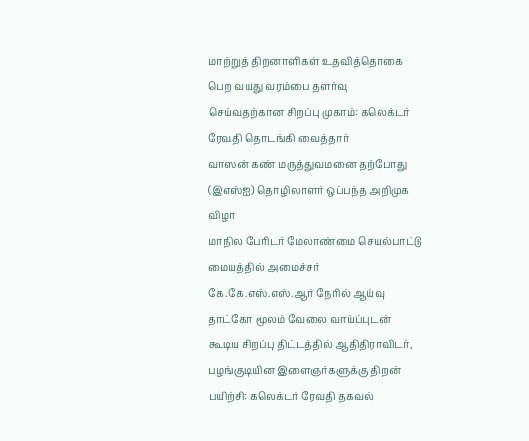மாற்றுத் திறனாளிகள் உதவித்தொகை பெற வயது வரம்பை தளர்வு செய்வதற்கான சிறப்பு முகாம்: கலெக்டர் ரேவதி தொடங்கி வைத்தார்
வாஸன் கண் மருத்துவமனை தற்போது (இஎஸ்ஐ) தொழிலாளர் ஒப்பந்த அறிமுக விழா
மாநில பேரிடர் மேலாண்மை செயல்பாட்டு மையத்தில் அமைச்சர் கே.கே.எஸ்.எஸ்.ஆர் நேரில் ஆய்வு
தாட்கோ மூலம் வேலை வாய்ப்புடன் கூடிய சிறப்பு திட்டத்தில் ஆதிதிராவிடர், பழங்குடியின இளைஞர்களுக்கு திறன் பயிற்சி: கலெக்டர் ரேவதி தகவல்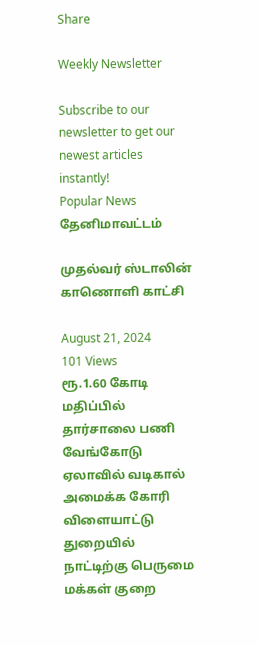Share

Weekly Newsletter

Subscribe to our newsletter to get our newest articles instantly!
Popular News
தேனிமாவட்டம்

முதல்வர் ஸ்டாலின் காணொளி காட்சி

August 21, 2024
101 Views
ரூ.1.60 கோடி மதிப்பில் தார்சாலை பணி
வேங்கோடு ஏலாவில் வடிகால் அமைக்க கோரி
விளையாட்டு துறையில் நாட்டிற்கு பெருமை
மக்கள் குறை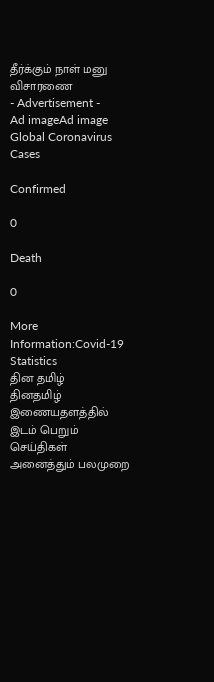தீர்க்கும் நாள் மனு விசாரணை
- Advertisement -
Ad imageAd image
Global Coronavirus Cases

Confirmed

0

Death

0

More Information:Covid-19 Statistics
தின தமிழ்
தினதமிழ் இணையதளத்தில் இடம் பெறும் செய்திகள் அனைத்தும் பலமுறை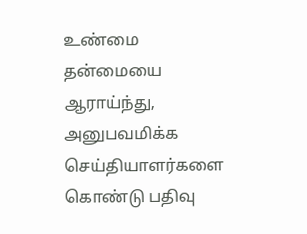உண்மை தன்மையை ஆராய்ந்து, அனுபவமிக்க செய்தியாளர்களை கொண்டு பதிவு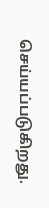செய்யப்படுகிறது.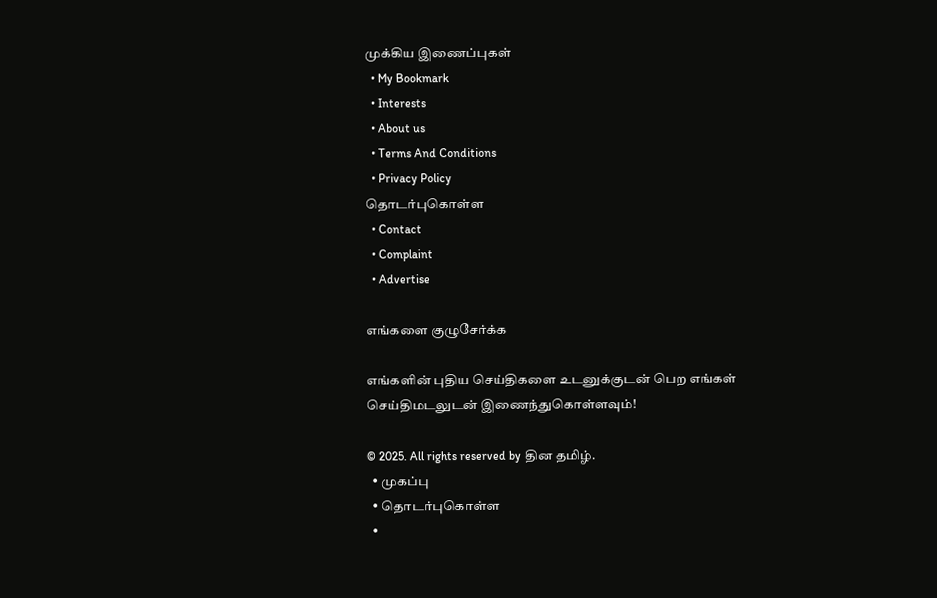முக்கிய இணைப்புகள்
  • My Bookmark
  • Interests
  • About us
  • Terms And Conditions
  • Privacy Policy
தொடர்புகொள்ள
  • Contact
  • Complaint
  • Advertise

எங்களை குழுசேர்க்க

எங்களின் புதிய செய்திகளை உடனுக்குடன் பெற எங்கள் செய்திமடலுடன் இணைந்துகொள்ளவும்!

© 2025. All rights reserved by தின தமிழ்.
  • முகப்பு
  • தொடர்புகொள்ள
  •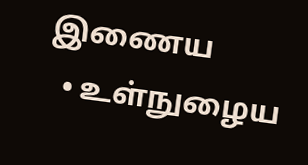இணைய
  • உள்நுழைய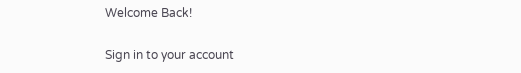Welcome Back!

Sign in to your account